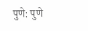पुणे: पुणे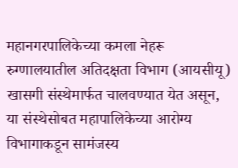महानगरपालिकेच्या कमला नेहरू रुग्णालयातील अतिदक्षता विभाग (आयसीयू) खासगी संस्थेमार्फत चालवण्यात येत असून, या संस्थेसोबत महापालिकेच्या आरोग्य विभागाकडून सामंजस्य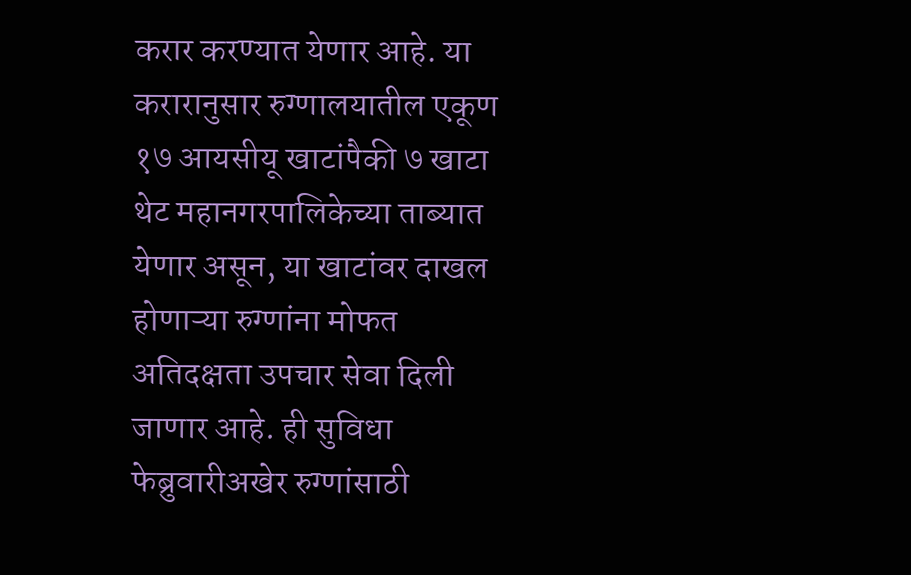करार करण्यात येणार आहे. या करारानुसार रुग्णालयातील एकूण १७ आयसीयू खाटांपैकी ७ खाटा थेट महानगरपालिकेच्या ताब्यात येणार असून, या खाटांवर दाखल होणाऱ्या रुग्णांना मोफत अतिदक्षता उपचार सेवा दिली जाणार आहे. ही सुविधा फेब्रुवारीअखेर रुग्णांसाठी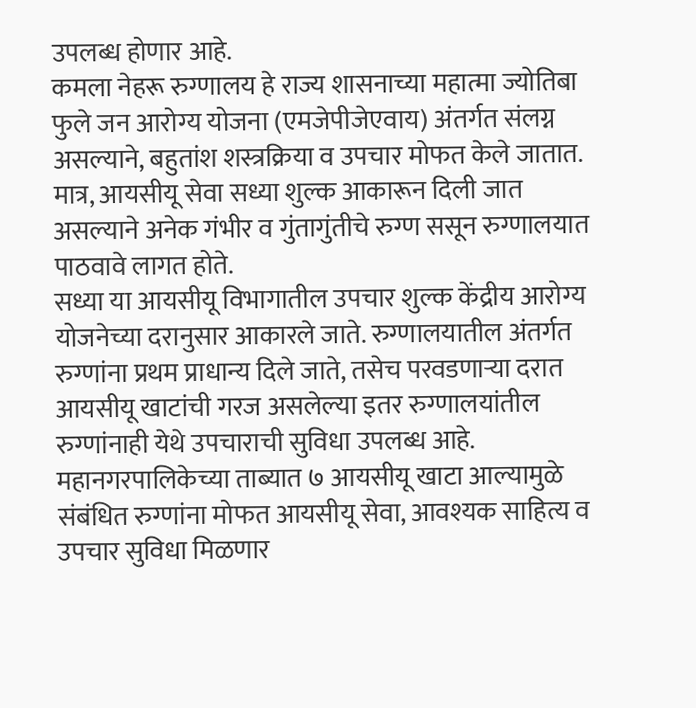उपलब्ध होणार आहे.
कमला नेहरू रुग्णालय हे राज्य शासनाच्या महात्मा ज्योतिबा फुले जन आरोग्य योजना (एमजेपीजेएवाय) अंतर्गत संलग्न असल्याने, बहुतांश शस्त्रक्रिया व उपचार मोफत केले जातात. मात्र, आयसीयू सेवा सध्या शुल्क आकारून दिली जात असल्याने अनेक गंभीर व गुंतागुंतीचे रुग्ण ससून रुग्णालयात पाठवावे लागत होते.
सध्या या आयसीयू विभागातील उपचार शुल्क केंद्रीय आरोग्य योजनेच्या दरानुसार आकारले जाते. रुग्णालयातील अंतर्गत रुग्णांना प्रथम प्राधान्य दिले जाते, तसेच परवडणाऱ्या दरात आयसीयू खाटांची गरज असलेल्या इतर रुग्णालयांतील रुग्णांनाही येथे उपचाराची सुविधा उपलब्ध आहे.
महानगरपालिकेच्या ताब्यात ७ आयसीयू खाटा आल्यामुळे संबंधित रुग्णांना मोफत आयसीयू सेवा, आवश्यक साहित्य व उपचार सुविधा मिळणार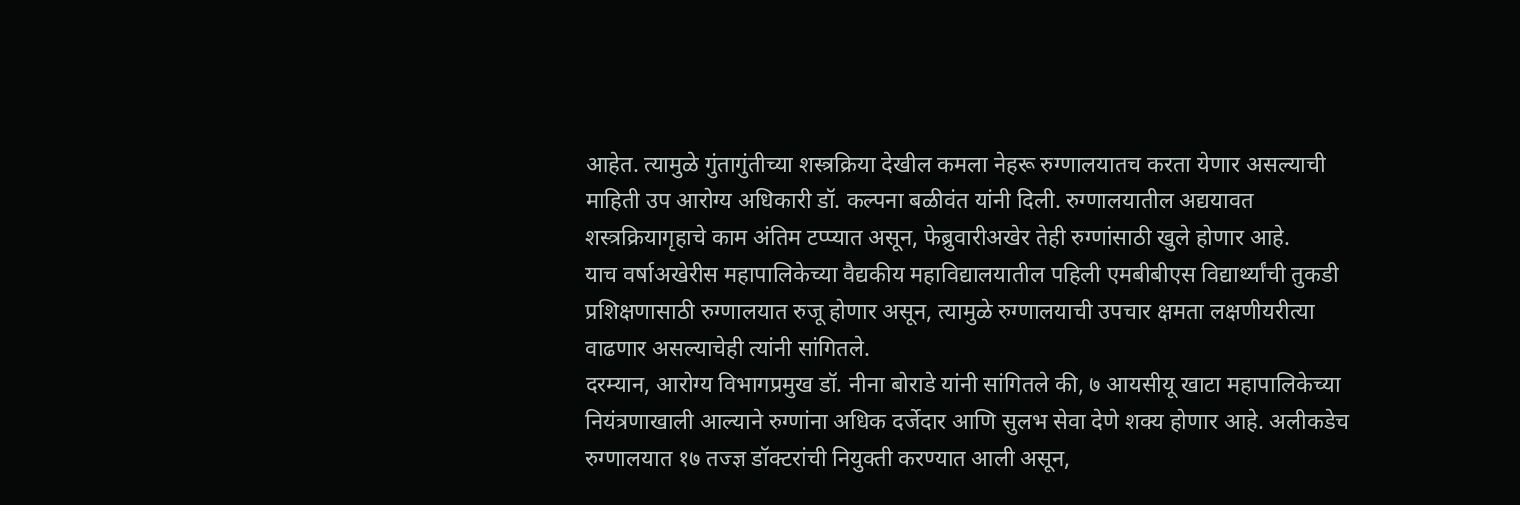आहेत. त्यामुळे गुंतागुंतीच्या शस्त्रक्रिया देखील कमला नेहरू रुग्णालयातच करता येणार असल्याची माहिती उप आरोग्य अधिकारी डॉ. कल्पना बळीवंत यांनी दिली. रुग्णालयातील अद्ययावत शस्त्रक्रियागृहाचे काम अंतिम टप्प्यात असून, फेब्रुवारीअखेर तेही रुग्णांसाठी खुले होणार आहे.
याच वर्षाअखेरीस महापालिकेच्या वैद्यकीय महाविद्यालयातील पहिली एमबीबीएस विद्यार्थ्यांची तुकडी प्रशिक्षणासाठी रुग्णालयात रुजू होणार असून, त्यामुळे रुग्णालयाची उपचार क्षमता लक्षणीयरीत्या वाढणार असल्याचेही त्यांनी सांगितले.
दरम्यान, आरोग्य विभागप्रमुख डॉ. नीना बोराडे यांनी सांगितले की, ७ आयसीयू खाटा महापालिकेच्या नियंत्रणाखाली आल्याने रुग्णांना अधिक दर्जेदार आणि सुलभ सेवा देणे शक्य होणार आहे. अलीकडेच रुग्णालयात १७ तज्ज्ञ डॉक्टरांची नियुक्ती करण्यात आली असून,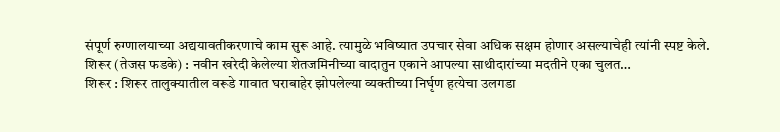संपूर्ण रुग्णालयाच्या अद्ययावतीकरणाचे काम सुरू आहे. त्यामुळे भविष्यात उपचार सेवा अधिक सक्षम होणार असल्याचेही त्यांनी स्पष्ट केले.
शिरूर (तेजस फडके) : नवीन खरेदी केलेल्या शेतजमिनीच्या वादातुन एकाने आपल्या साथीदारांच्या मदतीने एका चुलत…
शिरूर : शिरूर तालुक्यातील वरूडे गावात घराबाहेर झोपलेल्या व्यक्तीच्या निर्घृण हत्येचा उलगडा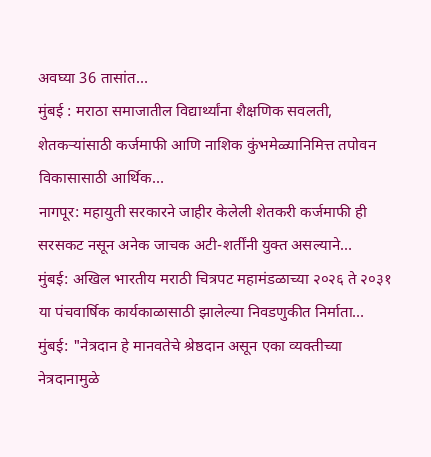अवघ्या 36 तासांत…
मुंबई : मराठा समाजातील विद्यार्थ्यांना शैक्षणिक सवलती, शेतकऱ्यांसाठी कर्जमाफी आणि नाशिक कुंभमेळ्यानिमित्त तपोवन विकासासाठी आर्थिक…
नागपूर: महायुती सरकारने जाहीर केलेली शेतकरी कर्जमाफी ही सरसकट नसून अनेक जाचक अटी-शर्तींनी युक्त असल्याने…
मुंबई: अखिल भारतीय मराठी चित्रपट महामंडळाच्या २०२६ ते २०३१ या पंचवार्षिक कार्यकाळासाठी झालेल्या निवडणुकीत निर्माता…
मुंबई: "नेत्रदान हे मानवतेचे श्रेष्ठदान असून एका व्यक्तीच्या नेत्रदानामुळे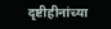दृष्टीहीनांच्या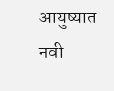आयुष्यात नवी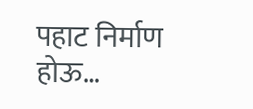पहाट निर्माण होऊ…